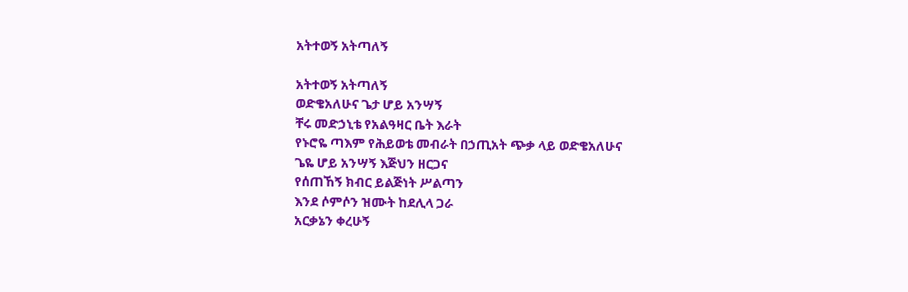አትተወኝ አትጣለኝ

አትተወኝ አትጣለኝ
ወድቄአለሁና ጌታ ሆይ አንሣኝ
ቸሩ መድኃኒቴ የአልዓዛር ቤት እራት
የኑሮዬ ጣእም የሕይወቴ መብራት በኃጢአት ጭቃ ላይ ወድቄአለሁና
ጌዬ ሆይ አንሣኝ እጅህን ዘርጋና
የሰጠኸኝ ክብር ይልጅነት ሥልጣን
እንደ ሶምሶን ዝሙት ከደሊላ ጋራ
አርቃኔን ቀረሁኝ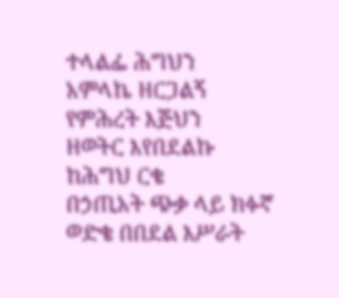ተላልፌ ሕግህን
አምላኬ ዘርጋልኝ የምሕረት እጅህን
ዘወትር እየበደልኩ ከሕግህ ርቄ
በኃጢአት ጭቃ ላይ ክፉኛ ወድቄ በበደል እሥራት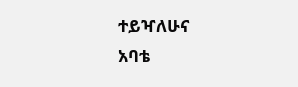ተይዣለሁና
አባቴ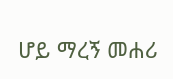ሆይ ማረኝ መሐሪ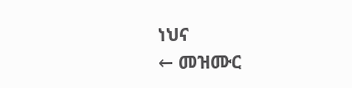ነህና
← መዝሙር